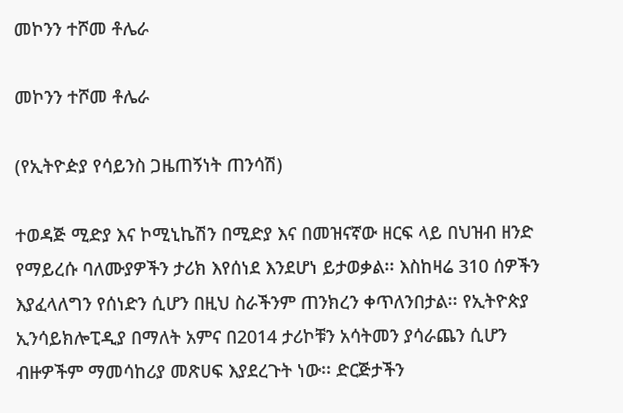መኮንን ተሾመ ቶሌራ

መኮንን ተሾመ ቶሌራ

(የኢትዮዽያ የሳይንስ ጋዜጠኝነት ጠንሳሽ)

ተወዳጅ ሚድያ እና ኮሚኒኬሽን በሚድያ እና በመዝናኛው ዘርፍ ላይ በህዝብ ዘንድ የማይረሱ ባለሙያዎችን ታሪክ እየሰነደ እንደሆነ ይታወቃል፡፡ እስከዛሬ 310 ሰዎችን እያፈላለግን የሰነድን ሲሆን በዚህ ስራችንም ጠንክረን ቀጥለንበታል፡፡ የኢትዮጵያ ኢንሳይክሎፒዲያ በማለት አምና በ2014 ታሪኮቹን አሳትመን ያሳራጨን ሲሆን ብዙዎችም ማመሳከሪያ መጽሀፍ እያደረጉት ነው፡፡ ድርጅታችን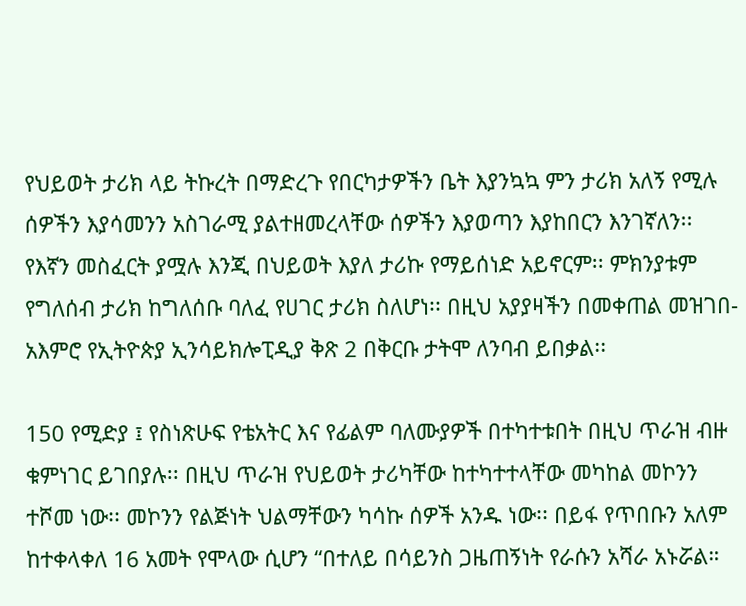የህይወት ታሪክ ላይ ትኩረት በማድረጉ የበርካታዎችን ቤት እያንኳኳ ምን ታሪክ አለኝ የሚሉ ሰዎችን እያሳመንን አስገራሚ ያልተዘመረላቸው ሰዎችን እያወጣን እያከበርን እንገኛለን፡፡ የእኛን መስፈርት ያሟሉ እንጂ በህይወት እያለ ታሪኩ የማይሰነድ አይኖርም፡፡ ምክንያቱም የግለሰብ ታሪክ ከግለሰቡ ባለፈ የሀገር ታሪክ ስለሆነ፡፡ በዚህ አያያዛችን በመቀጠል መዝገበ-አእምሮ የኢትዮጵያ ኢንሳይክሎፒዲያ ቅጽ 2 በቅርቡ ታትሞ ለንባብ ይበቃል፡፡

150 የሚድያ ፤ የስነጽሁፍ የቴአትር እና የፊልም ባለሙያዎች በተካተቱበት በዚህ ጥራዝ ብዙ ቁምነገር ይገበያሉ፡፡ በዚህ ጥራዝ የህይወት ታሪካቸው ከተካተተላቸው መካከል መኮንን ተሾመ ነው፡፡ መኮንን የልጅነት ህልማቸውን ካሳኩ ሰዎች አንዱ ነው፡፡ በይፋ የጥበቡን አለም ከተቀላቀለ 16 አመት የሞላው ሲሆን “በተለይ በሳይንስ ጋዜጠኝነት የራሱን አሻራ አኑሯል።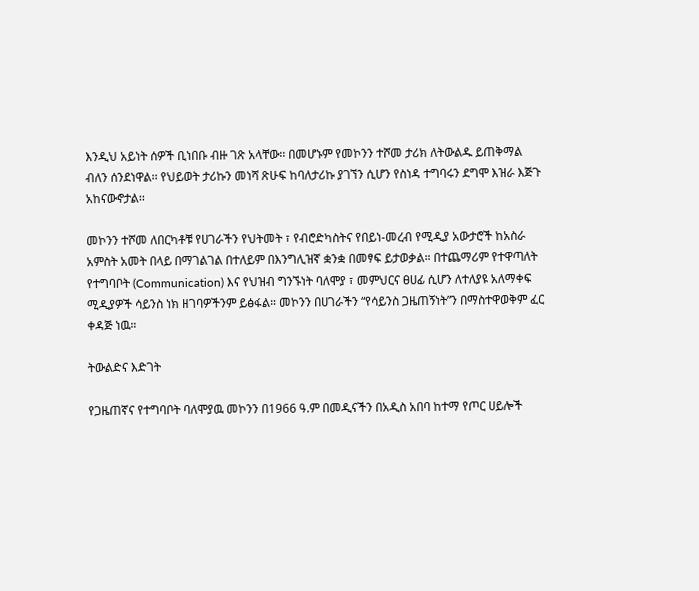እንዲህ አይነት ሰዎች ቢነበቡ ብዙ ገጽ አላቸው፡፡ በመሆኑም የመኮንን ተሾመ ታሪክ ለትውልዱ ይጠቅማል ብለን ሰንደነዋል፡፡ የህይወት ታሪኩን መነሻ ጽሁፍ ከባለታሪኩ ያገኘን ሲሆን የስነዳ ተግባሩን ደግሞ እዝራ እጅጉ አከናውኖታል፡፡

መኮንን ተሾመ ለበርካቶቹ የሀገራችን የህትመት ፣ የብሮድካስትና የበይነ-መረብ የሚዲያ አውታሮች ከአስራ አምስት አመት በላይ በማገልገል በተለይም በእንግሊዝኛ ቋንቋ በመፃፍ ይታወቃል። በተጨማሪም የተዋጣለት የተግባቦት (Communication) እና የህዝብ ግንኙነት ባለሞያ ፣ መምህርና ፀሀፊ ሲሆን ለተለያዩ አለማቀፍ ሚዲያዎች ሳይንስ ነክ ዘገባዎችንም ይፅፋል። መኮንን በሀገራችን “የሳይንስ ጋዜጠኝነት”ን በማስተዋወቅም ፈር ቀዳጅ ነዉ።

ትውልድና እድገት

የጋዜጠኛና የተግባቦት ባለሞያዉ መኮንን በ1966 ዓ.ም በመዲናችን በአዲስ አበባ ከተማ የጦር ሀይሎች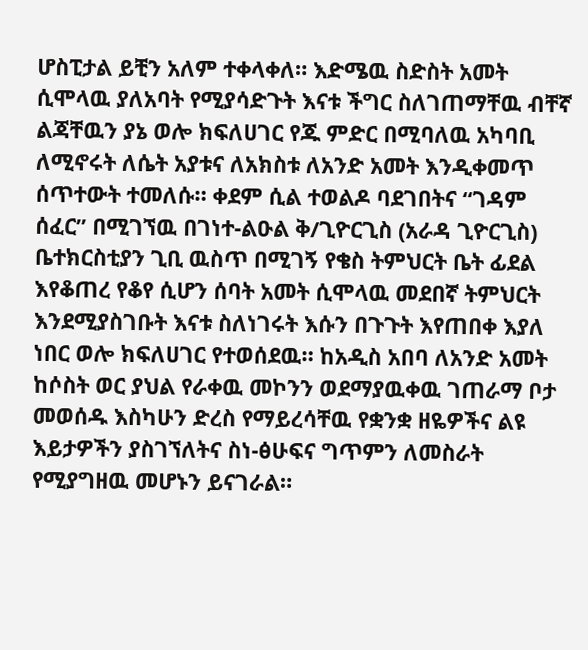ሆስፒታል ይቺን አለም ተቀላቀለ። እድሜዉ ስድስት አመት ሲሞላዉ ያለአባት የሚያሳድጉት እናቱ ችግር ስለገጠማቸዉ ብቸኛ ልጃቸዉን ያኔ ወሎ ክፍለሀገር የጁ ምድር በሚባለዉ አካባቢ ለሚኖሩት ለሴት አያቱና ለአክስቱ ለአንድ አመት እንዲቀመጥ ሰጥተውት ተመለሱ። ቀደም ሲል ተወልዶ ባደገበትና “ገዳም ሰፈር” በሚገኘዉ በገነተ-ልዑል ቅ/ጊዮርጊስ (አራዳ ጊዮርጊስ) ቤተክርስቲያን ጊቢ ዉስጥ በሚገኝ የቄስ ትምህርት ቤት ፊደል እየቆጠረ የቆየ ሲሆን ሰባት አመት ሲሞላዉ መደበኛ ትምህርት እንደሚያስገቡት እናቱ ስለነገሩት እሱን በጉጉት እየጠበቀ እያለ ነበር ወሎ ክፍለሀገር የተወሰደዉ። ከአዲስ አበባ ለአንድ አመት ከሶስት ወር ያህል የራቀዉ መኮንን ወደማያዉቀዉ ገጠራማ ቦታ መወሰዱ እስካሁን ድረስ የማይረሳቸዉ የቋንቋ ዘዬዎችና ልዩ እይታዎችን ያስገኘለትና ስነ-ፅሁፍና ግጥምን ለመስራት የሚያግዘዉ መሆኑን ይናገራል።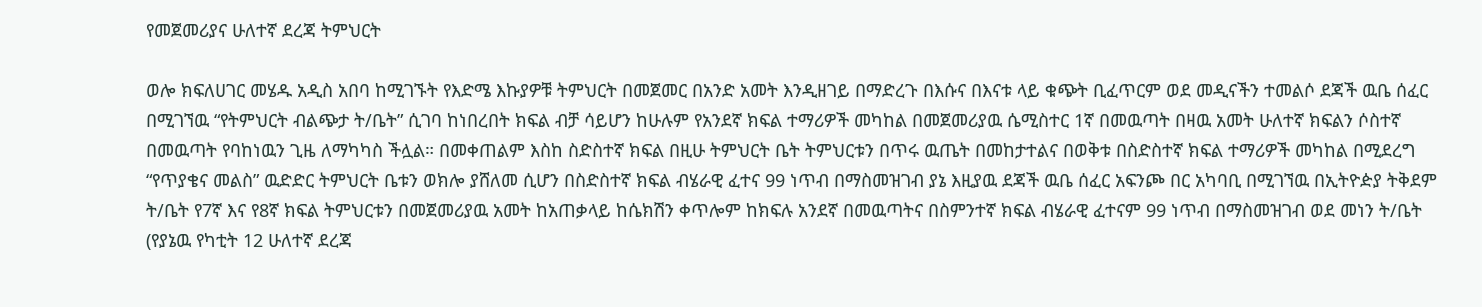የመጀመሪያና ሁለተኛ ደረጃ ትምህርት

ወሎ ክፍለሀገር መሄዱ አዲስ አበባ ከሚገኙት የእድሜ እኩያዎቹ ትምህርት በመጀመር በአንድ አመት እንዲዘገይ በማድረጉ በእሱና በእናቱ ላይ ቁጭት ቢፈጥርም ወደ መዲናችን ተመልሶ ደጃች ዉቤ ሰፈር በሚገኘዉ “የትምህርት ብልጭታ ት/ቤት” ሲገባ ከነበረበት ክፍል ብቻ ሳይሆን ከሁሉም የአንደኛ ክፍል ተማሪዎች መካከል በመጀመሪያዉ ሴሚስተር 1ኛ በመዉጣት በዛዉ አመት ሁለተኛ ክፍልን ሶስተኛ በመዉጣት የባከነዉን ጊዜ ለማካካስ ችሏል። በመቀጠልም እስከ ስድስተኛ ክፍል በዚሁ ትምህርት ቤት ትምህርቱን በጥሩ ዉጤት በመከታተልና በወቅቱ በስድስተኛ ክፍል ተማሪዎች መካከል በሚደረግ “የጥያቄና መልስ” ዉድድር ትምህርት ቤቱን ወክሎ ያሸለመ ሲሆን በስድስተኛ ክፍል ብሄራዊ ፈተና 99 ነጥብ በማስመዝገብ ያኔ እዚያዉ ደጃች ዉቤ ሰፈር አፍንጮ በር አካባቢ በሚገኘዉ በኢትዮዽያ ትቅደም ት/ቤት የ7ኛ እና የ8ኛ ክፍል ትምህርቱን በመጀመሪያዉ አመት ከአጠቃላይ ከሴክሽን ቀጥሎም ከክፍሉ አንደኛ በመዉጣትና በስምንተኛ ክፍል ብሄራዊ ፈተናም 99 ነጥብ በማስመዝገብ ወደ መነን ት/ቤት (የያኔዉ የካቲት 12 ሁለተኛ ደረጃ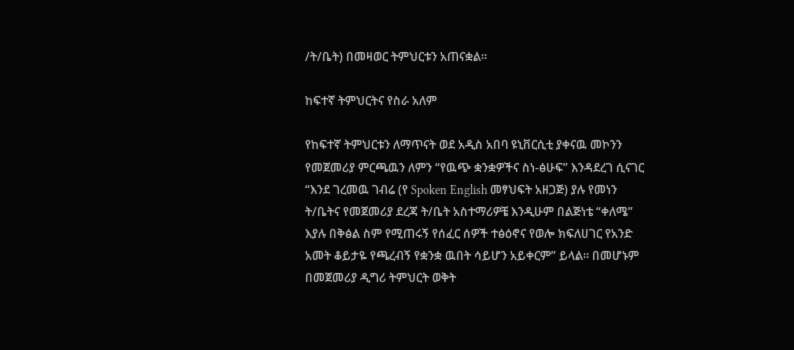/ት/ቤት) በመዛወር ትምህርቱን አጠናቋል።

ከፍተኛ ትምህርትና የስራ አለም

የከፍተኛ ትምህርቱን ለማጥናት ወደ አዲስ አበባ ዩኒቨርሲቲ ያቀናዉ መኮንን የመጀመሪያ ምርጫዉን ለምን “የዉጭ ቋንቋዎችና ስነ-ፅሁፍ” እንዳደረገ ሲናገር “እንደ ገረመዉ ገብሬ (የ Spoken English መፃህፍት አዘጋጅ) ያሉ የመነን ት/ቤትና የመጀመሪያ ደረጃ ት/ቤት አስተማሪዎቼ እንዲሁም በልጅነቴ “ቀለሜ” እያሉ በቅፅል ስም የሚጠሩኝ የሰፈር ሰዎች ተፅዕኖና የወሎ ክፍለሀገር የአንድ አመት ቆይታዬ የጫረብኝ የቋንቋ ዉበት ሳይሆን አይቀርም” ይላል። በመሆኑም በመጀመሪያ ዲግሪ ትምህርት ወቅት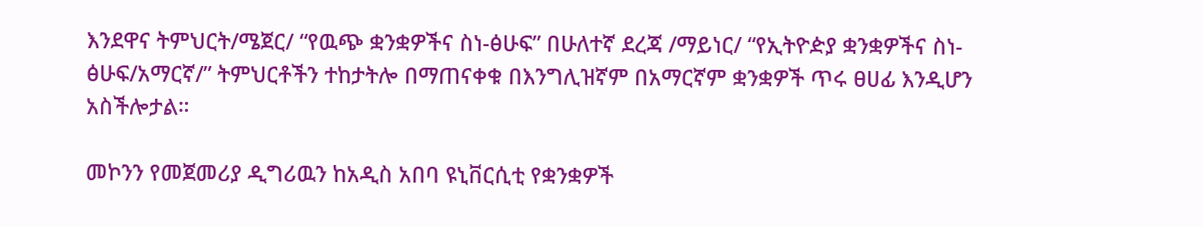እንደዋና ትምህርት/ሜጀር/ “የዉጭ ቋንቋዎችና ስነ-ፅሁፍ” በሁለተኛ ደረጃ /ማይነር/ “የኢትዮዽያ ቋንቋዎችና ስነ-ፅሁፍ/አማርኛ/” ትምህርቶችን ተከታትሎ በማጠናቀቁ በእንግሊዝኛም በአማርኛም ቋንቋዎች ጥሩ ፀሀፊ እንዲሆን አስችሎታል።

መኮንን የመጀመሪያ ዲግሪዉን ከአዲስ አበባ ዩኒቨርሲቲ የቋንቋዎች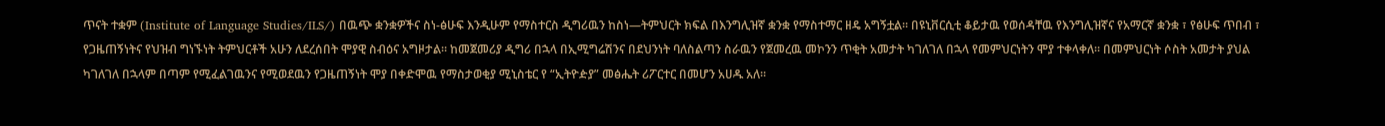ጥናት ተቋም (Institute of Language Studies/ILS/) በዉጭ ቋንቋዎችና ስነ-ፅሁፍ እንዲሁም የማስተርስ ዲግሪዉን ከስነ—ትምህርት ክፍል በእንግሊዝኛ ቋንቋ የማስተማር ዘዴ አግኝቷል። በዩኒቨርሲቲ ቆይታዉ የወሰዳቸዉ የእንግሊዝኛና የአማርኛ ቋንቋ ፣ የፅሁፍ ጥበብ ፣ የጋዜጠኝነትና የህዝብ ግነኙነት ትምህርቶች አሁን ለደረሰበት ሞያዊ ስብዕና አግዞታል። ከመጀመሪያ ዲግሪ በኋላ በኢሚግሬሽንና በደህንነት ባለስልጣን ስራዉን የጀመረዉ መኮንን ጥቂት አመታት ካገለገለ በኋላ የመምህርነትን ሞያ ተቀላቀለ። በመምህርነት ሶስት አመታት ያህል ካገለገለ በኋላም በጣም የሚፈልገዉንና የሚወደዉን የጋዜጠኝነት ሞያ በቀድሞዉ የማስታወቂያ ሚኒስቴር የ “ኢትዮዽያ” መፅሔት ሪፖርተር በመሆን አሀዱ አለ።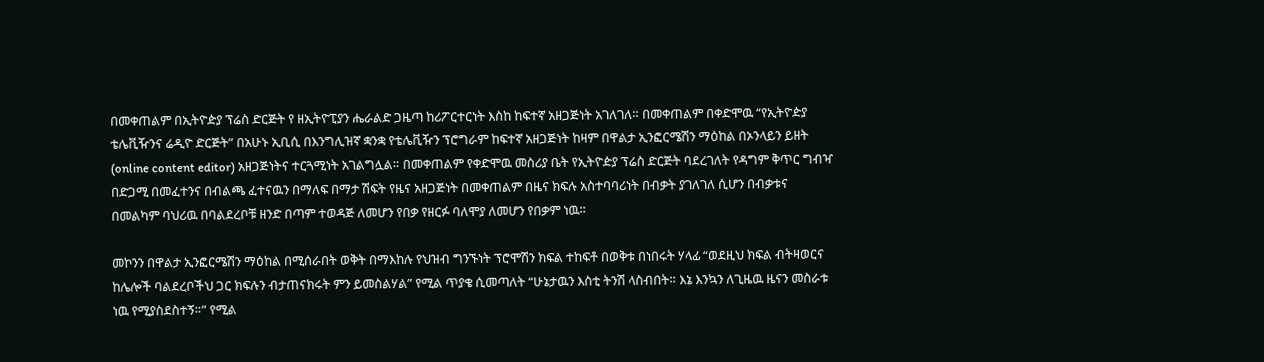በመቀጠልም በኢትዮዽያ ፕሬስ ድርጅት የ ዘኢትዮፒያን ሔራልድ ጋዜጣ ከሪፖርተርነት እስከ ከፍተኛ አዘጋጅነት አገለገለ። በመቀጠልም በቀድሞዉ “የኢትዮዽያ ቴሌቪዥንና ሬዲዮ ድርጅት” በአሁኑ ኢቢሲ በእንግሊዝኛ ቋንቋ የቴሌቪዥን ፕሮግራም ከፍተኛ አዘጋጅነት ከዛም በዋልታ ኢንፎርሜሽን ማዕከል በኦንላይን ይዘት (online content editor) አዘጋጅነትና ተርጓሚነት አገልግሏል። በመቀጠልም የቀድሞዉ መስሪያ ቤት የኢትዮዽያ ፕሬስ ድርጅት ባደረገለት የዳግም ቅጥር ግብዣ በድጋሚ በመፈተንና በብልጫ ፈተናዉን በማለፍ በማታ ሽፍት የዜና አዘጋጅነት በመቀጠልም በዜና ክፍሉ አስተባባሪነት በብቃት ያገለገለ ሲሆን በብቃቱና በመልካም ባህሪዉ በባልደረቦቹ ዘንድ በጣም ተወዳጅ ለመሆን የበቃ የዘርፉ ባለሞያ ለመሆን የበቃም ነዉ።

መኮንን በዋልታ ኢንፎርሜሽን ማዕከል በሚሰራበት ወቅት በማእከሉ የህዝብ ግንኙነት ፕሮሞሽን ክፍል ተከፍቶ በወቅቱ በነበሩት ሃላፊ “ወደዚህ ክፍል ብትዛወርና ከሌሎች ባልደረቦችህ ጋር ክፍሉን ብታጠናክሩት ምን ይመስልሃል” የሚል ጥያቄ ሲመጣለት “ሁኔታዉን እስቲ ትንሽ ላስብበት። እኔ እንኳን ለጊዜዉ ዜናን መስራቱ ነዉ የሚያስደስተኝ።” የሚል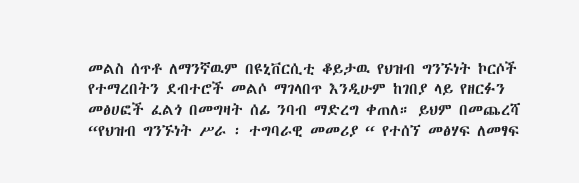መልስ ሰጥቶ ለማንኛዉም በዩኒቨርሲቲ ቆይታዉ የህዝብ ግንኙነት ኮርሶች የተማረበትን ደብተሮች መልሶ ማገላበጥ እንዲሁም ከገበያ ላይ የዘርፉን መፅሀፎች ፈልጎ በመግዛት ሰፊ ንባብ ማድረግ ቀጠለ። ይህም በመጨረሻ “የህዝብ ግንኙነት ሥራ ፡ ተግባራዊ መመሪያ “ የተሰኘ መፅሃፍ ለመፃፍ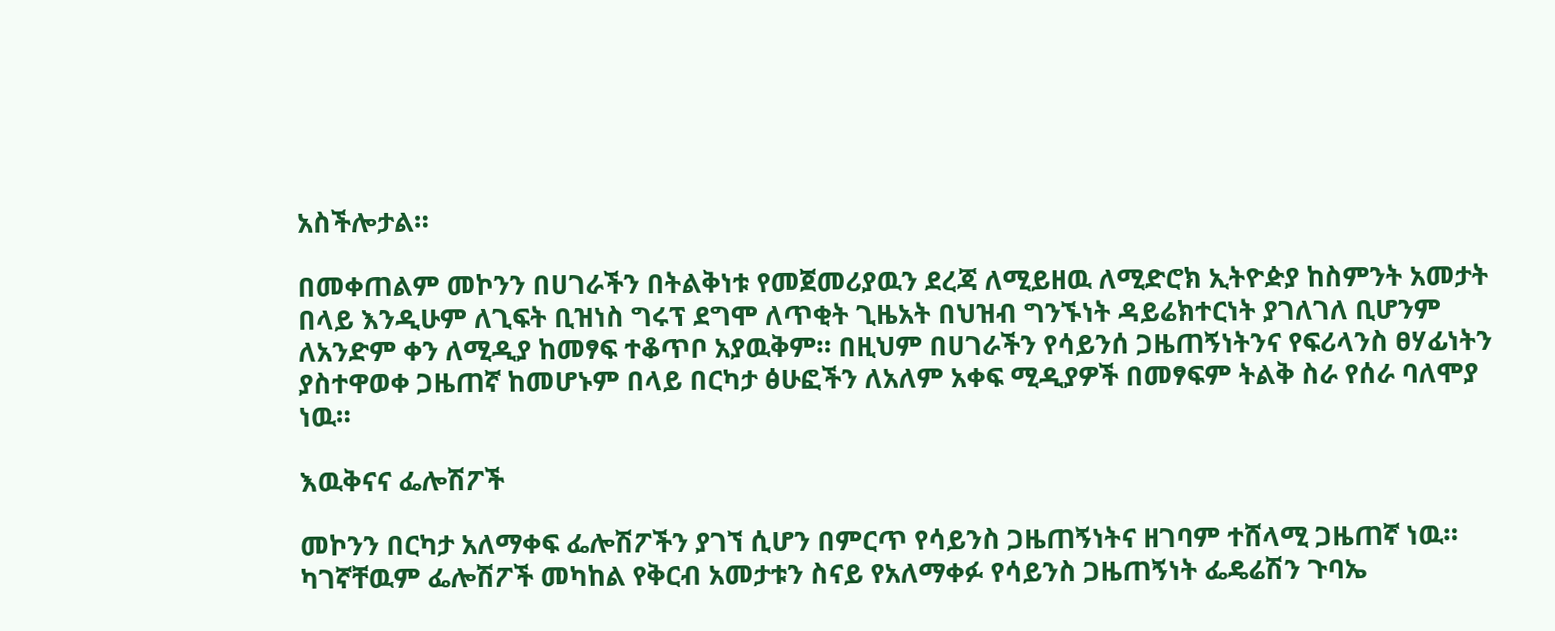አስችሎታል።

በመቀጠልም መኮንን በሀገራችን በትልቅነቱ የመጀመሪያዉን ደረጃ ለሚይዘዉ ለሚድሮክ ኢትዮዽያ ከስምንት አመታት በላይ እንዲሁም ለጊፍት ቢዝነስ ግሩፕ ደግሞ ለጥቂት ጊዜአት በህዝብ ግንኙነት ዳይሬክተርነት ያገለገለ ቢሆንም ለአንድም ቀን ለሚዲያ ከመፃፍ ተቆጥቦ አያዉቅም። በዚህም በሀገራችን የሳይንሰ ጋዜጠኝነትንና የፍሪላንስ ፀሃፊነትን ያስተዋወቀ ጋዜጠኛ ከመሆኑም በላይ በርካታ ፅሁፎችን ለአለም አቀፍ ሚዲያዎች በመፃፍም ትልቅ ስራ የሰራ ባለሞያ ነዉ።

እዉቅናና ፌሎሽፖች

መኮንን በርካታ አለማቀፍ ፌሎሽፖችን ያገኘ ሲሆን በምርጥ የሳይንስ ጋዜጠኝነትና ዘገባም ተሸላሚ ጋዜጠኛ ነዉ። ካገኛቸዉም ፌሎሽፖች መካከል የቅርብ አመታቱን ስናይ የአለማቀፉ የሳይንስ ጋዜጠኝነት ፌዴሬሽን ጉባኤ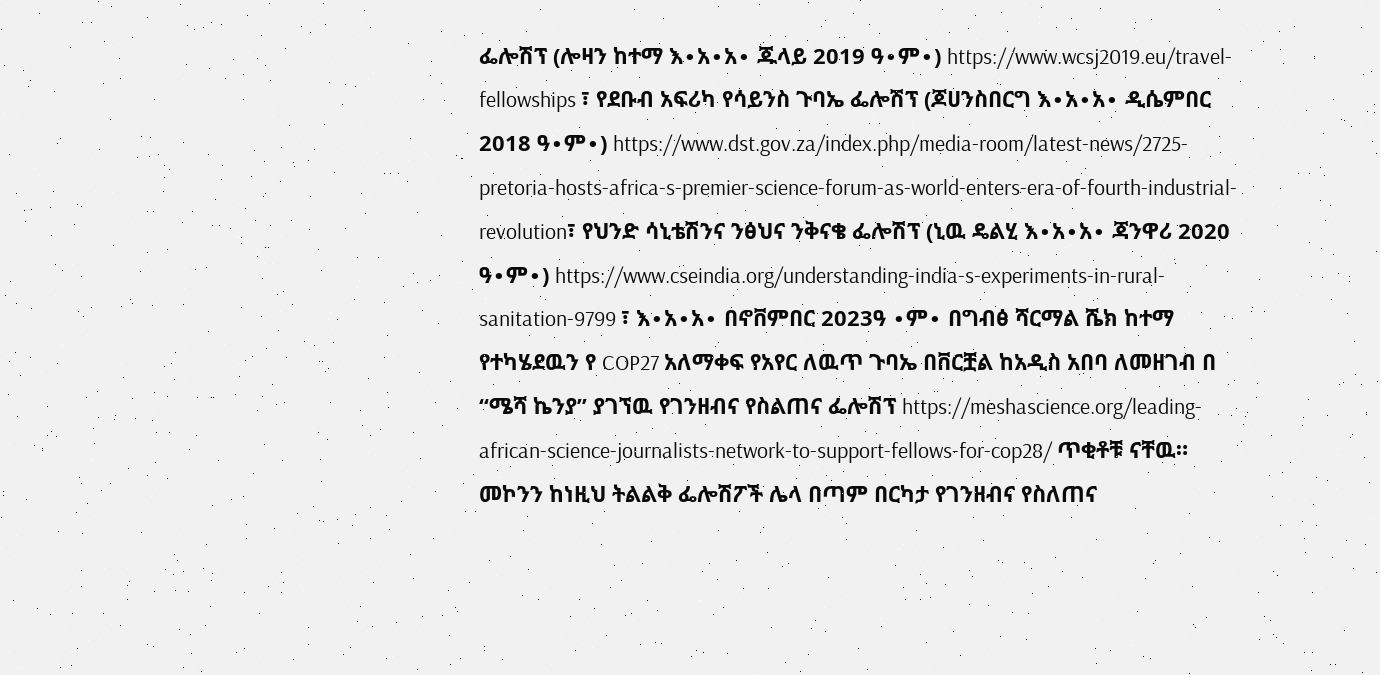ፌሎሽፕ (ሎዛን ከተማ እ∙አ∙አ∙ ጁላይ 2019 ዓ∙ም∙) https://www.wcsj2019.eu/travel-fellowships ፣ የደቡብ አፍሪካ የሳይንስ ጉባኤ ፌሎሽፕ (ጆሀንስበርግ እ∙አ∙አ∙ ዲሴምበር 2018 ዓ∙ም∙) https://www.dst.gov.za/index.php/media-room/latest-news/2725-pretoria-hosts-africa-s-premier-science-forum-as-world-enters-era-of-fourth-industrial-revolution፣ የህንድ ሳኒቴሽንና ንፅህና ንቅናቄ ፌሎሽፕ (ኒዉ ዴልሂ እ∙አ∙አ∙ ጃንዋሪ 2020 ዓ∙ም∙) https://www.cseindia.org/understanding-india-s-experiments-in-rural-sanitation-9799 ፣ እ∙አ∙አ∙ በኖቨምበር 2023ዓ ∙ም∙ በግብፅ ሻርማል ሼክ ከተማ የተካሄደዉን የ COP27 አለማቀፍ የአየር ለዉጥ ጉባኤ በቨርቿል ከአዲስ አበባ ለመዘገብ በ “ሜሻ ኬንያ” ያገኘዉ የገንዘብና የስልጠና ፌሎሽፕ https://meshascience.org/leading-african-science-journalists-network-to-support-fellows-for-cop28/ ጥቂቶቹ ናቸዉ። መኮንን ከነዚህ ትልልቅ ፌሎሽፖች ሌላ በጣም በርካታ የገንዘብና የስለጠና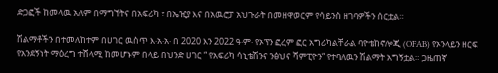ድጋፎች ከመላዉ አለም በማግኘትና በአፍሪካ ፣ በኤዢያ እና በአዉሮፓ አህጉራት በመዘዋወርም የሳይንስ ዘገባዎችን ሰርቷል።

ሽልማቶችን በተመለከተም በሀገር ዉስጥ እ∙አ∙አ∙ በ 2020 እን 2022 ዓ∙ም∙ የኦፕን ፎረም ፎር አግሪካልቸራል ባዮቴከኖሎጂ (OFAB) የኦንላይን ዘርፍ የአንደኝነት ማዕረግ ተሸላሚ ከመሆኑም በላይ በህንድ ሀገር “ የአፍሪካ ሳኒቴሽንና ንፅህና ሻምፒዮን“ የተባለዉን ሽልማት አግኝቷል። ጋዜጠኛ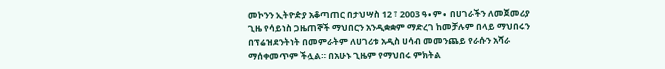መኮንን ኢትዮዽያ አቆጣጠር በታህሣስ 12 ፣ 2003 ዓ∙ም∙ በሀገራችን ለመጀመሪያ ጊዜ የሳይነስ ጋዜጠኞች ማህበርን አንዲቋቋም ማድረገ ከመቻሉም በላይ ማህበሩን በፕሬዝደንትነት በመምራትም ለሀገሪቱ አዲስ ሀሳብ መመንጨይ የራሱን አሻራ ማሰቀመጥም ችሏል። በአሁኑ ጊዜም የማህበሩ ምክትል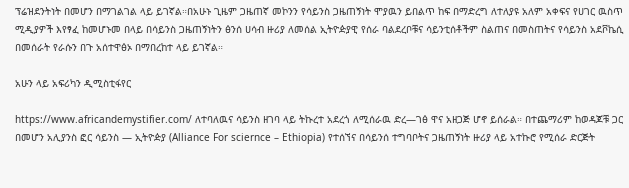ፕሬዝደንትነት በመሆን በማገልገል ላይ ይገኛል።በአሁኑ ጊዜም ጋዜጠኛ መኮንን የሳይንስ ጋዜጠኝነት ሞያዉን ይበልጥ ከፍ በማድረግ ለተለያዩ አለም አቀፍና የሀገር ዉስጥ ሚዲያዎች እየፃፈ ከመሆኑመ በላይ በሳይንስ ጋዜጠኝነትን ፅንሰ ሀሳብ ዙሪያ ለመሰል ኢትዮዽያዊ የሰራ ባልደረቦቹና ሳይንቲሰቶችም ስልጠና በመስጠትና የሳይንስ አደቮኬሲ በመሰራት የራሱን በጉ አሰተዋፅኦ በማበረከተ ላይ ይገኛል።

አሁን ላይ አፍሪካን ዲሚስቲፋየር

https://www.africandemystifier.com/ ለተባለዉና ሳይንስ ዘገባ ላይ ትኩረተ አደረጎ ለሚሰራዉ ድረ—ገፅ ዋና አዘጋጅ ሆኖ ይሰራል። በተጨማሪም ከወዳጆቹ ጋር በመሆን አሊያንስ ፎር ሳይንስ — ኢትዮዽያ (Alliance For sciernce – Ethiopia) የተሰኘና በሳይንሰ ተግባቦትና ጋዜጠኝነት ዙሪያ ላይ አተኩሮ የሚሰራ ድርጅት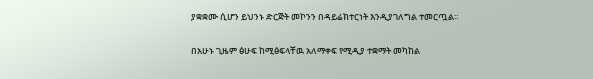ያቋቋሙ ሲሆን ይህንኑ ድርጅት መኮንን በዳይሬክተርነት እንዲያገለግል ተመርጧል።

በአሁኑ ጊዜም ፅሁፍ ከሚፅፍላቸዉ አለማቀፍ የሚዲያ ተቋማት መካከል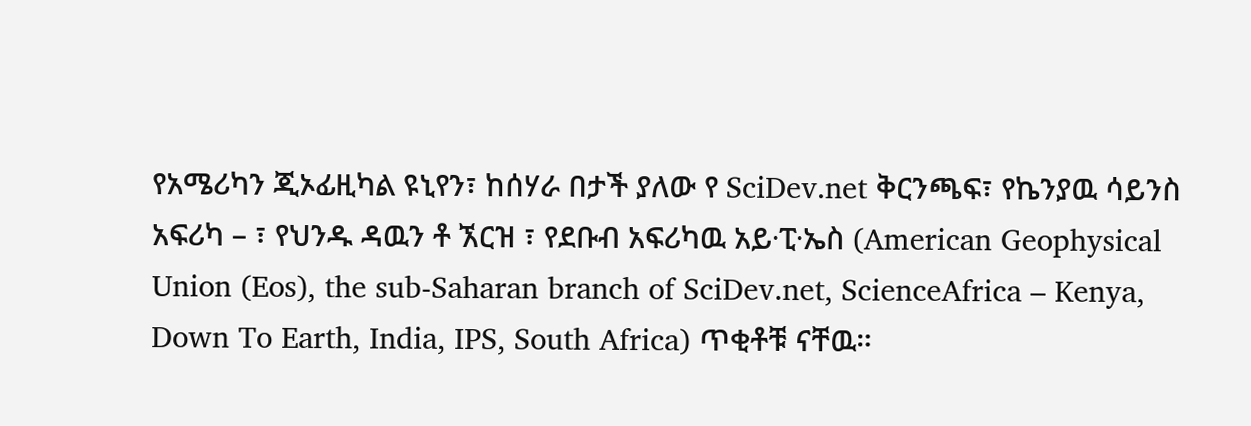የአሜሪካን ጂኦፊዚካል ዩኒየን፣ ከሰሃራ በታች ያለው የ SciDev.net ቅርንጫፍ፣ የኬንያዉ ሳይንስ አፍሪካ – ፣ የህንዱ ዳዉን ቶ ኧርዝ ፣ የደቡብ አፍሪካዉ አይ∙ፒ∙ኤስ (American Geophysical Union (Eos), the sub-Saharan branch of SciDev.net, ScienceAfrica – Kenya, Down To Earth, India, IPS, South Africa) ጥቂቶቹ ናቸዉ።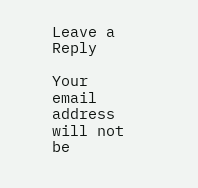Leave a Reply

Your email address will not be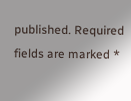published. Required fields are marked *